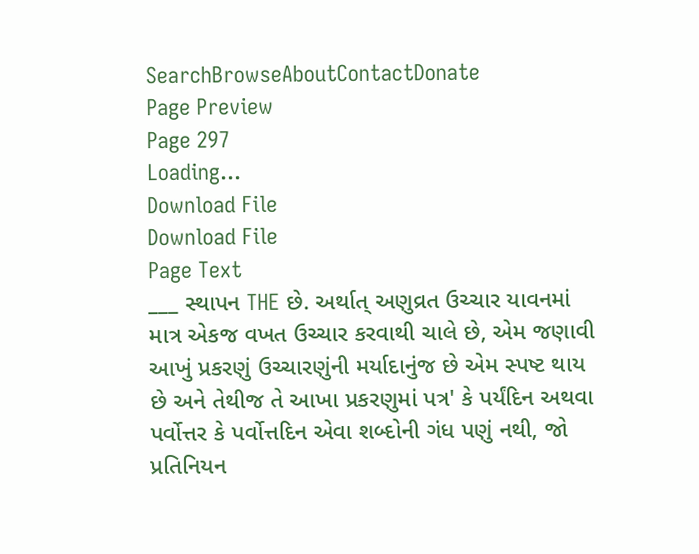SearchBrowseAboutContactDonate
Page Preview
Page 297
Loading...
Download File
Download File
Page Text
___ સ્થાપન THE છે. અર્થાત્ અણુવ્રત ઉચ્ચાર યાવનમાં માત્ર એકજ વખત ઉચ્ચાર કરવાથી ચાલે છે, એમ જણાવી આખું પ્રકરણું ઉચ્ચારણુંની મર્યાદાનુંજ છે એમ સ્પષ્ટ થાય છે અને તેથીજ તે આખા પ્રકરણુમાં પત્ર' કે પર્યંદિન અથવા પર્વોત્તર કે પર્વોત્તદિન એવા શબ્દોની ગંધ પણું નથી, જો પ્રતિનિયન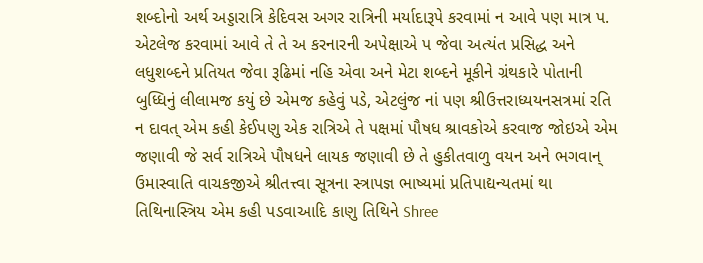શબ્દોનો અર્થ અડ્ડારાત્રિ કેદિવસ અગર રાત્રિની મર્યાદારૂપે કરવામાં ન આવે પણ માત્ર પ. એટલેજ કરવામાં આવે તે તે અ કરનારની અપેક્ષાએ પ જેવા અત્યંત પ્રસિદ્ધ અને લધુશબ્દને પ્રતિયત જેવા રૂઢિમાં નહિ એવા અને મેટા શબ્દને મૂકીને ગ્રંથકારે પોતાની બુધ્ધિનું લીલામજ કયું છે એમજ કહેવું પડે, એટલુંજ નાં પણ શ્રીઉત્તરાધ્યયનસત્રમાં રતિ ન દાવત્ એમ કહી કેઈપણુ એક રાત્રિએ તે પક્ષમાં પૌષધ શ્રાવકોએ કરવાજ જોઇએ એમ જણાવી જે સર્વ રાત્રિએ પૌષધને લાયક જણાવી છે તે હુકીતવાળુ વયન અને ભગવાન્ ઉમાસ્વાતિ વાચકજીએ શ્રીતત્ત્વા સૂત્રના સ્ત્રાપજ્ઞ ભાષ્યમાં પ્રતિપાદ્યન્યતમાં થા તિથિનાસ્ત્રિય એમ કહી પડવાઆદિ કાણુ તિથિને Shree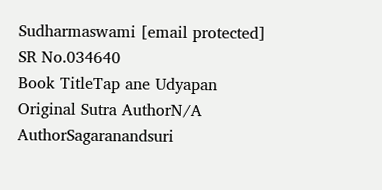Sudharmaswami [email protected]
SR No.034640
Book TitleTap ane Udyapan
Original Sutra AuthorN/A
AuthorSagaranandsuri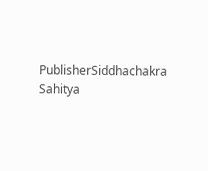PublisherSiddhachakra Sahitya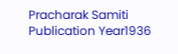Pracharak Samiti
Publication Year1936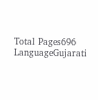Total Pages696
LanguageGujarati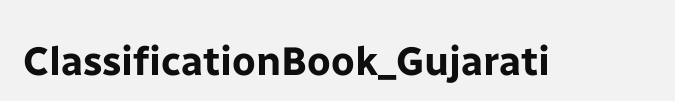ClassificationBook_Gujarati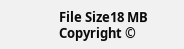File Size18 MB
Copyright ©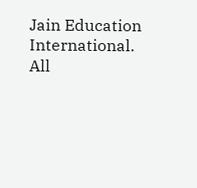Jain Education International. All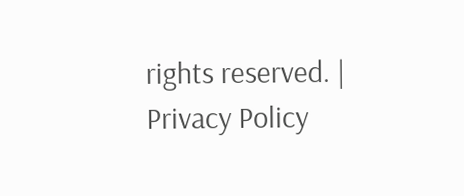rights reserved. | Privacy Policy